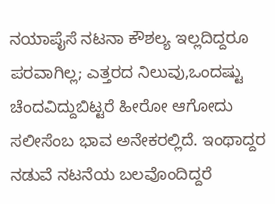ನಯಾಪೈಸೆ ನಟನಾ ಕೌಶಲ್ಯ ಇಲ್ಲದಿದ್ದರೂ ಪರವಾಗಿಲ್ಲ; ಎತ್ತರದ ನಿಲುವು,ಒಂದಷ್ಟು ಚೆಂದವಿದ್ದುಬಿಟ್ಟರೆ ಹೀರೋ ಆಗೋದು ಸಲೀಸೆಂಬ ಭಾವ ಅನೇಕರಲ್ಲಿದೆ. ಇಂಥಾದ್ದರ ನಡುವೆ ನಟನೆಯ ಬಲವೊಂದಿದ್ದರೆ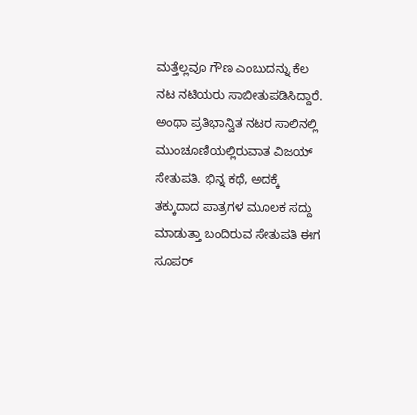ಮತ್ತೆಲ್ಲವೂ ಗೌಣ ಎಂಬುದನ್ನು ಕೆಲ ನಟ ನಟಿಯರು ಸಾಬೀತುಪಡಿಸಿದ್ದಾರೆ. ಅಂಥಾ ಪ್ರತಿಭಾನ್ವಿತ ನಟರ ಸಾಲಿನಲ್ಲಿ ಮುಂಚೂಣಿಯಲ್ಲಿರುವಾತ ವಿಜಯ್ ಸೇತುಪತಿ. ಭಿನ್ನ ಕಥೆ, ಅದಕ್ಕೆ ತಕ್ಕುದಾದ ಪಾತ್ರಗಳ ಮೂಲಕ ಸದ್ದು ಮಾಡುತ್ತಾ ಬಂದಿರುವ ಸೇತುಪತಿ ಈಗ ಸೂಪರ್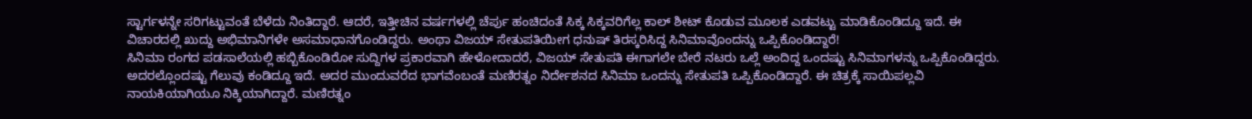ಸ್ಟಾರ್ಗಳನ್ನೇ ಸರಿಗಟ್ಟುವಂತೆ ಬೆಳೆದು ನಿಂತಿದ್ದಾರೆ. ಆದರೆ, ಇತ್ತೀಚಿನ ವರ್ಷಗಳಲ್ಲಿ ಚೆರ್ಪು ಹಂಚಿದಂತೆ ಸಿಕ್ಕ ಸಿಕ್ಕವರಿಗೆಲ್ಲ ಕಾಲ್ ಶೀಟ್ ಕೊಡುವ ಮೂಲಕ ಎಡವಟ್ಟು ಮಾಡಿಕೊಂಡಿದ್ದೂ ಇದೆ. ಈ ವಿಚಾರದಲ್ಲಿ ಖುದ್ದು ಅಭಿಮಾನಿಗಳೇ ಅಸಮಾಧಾನಗೊಂಡಿದ್ದರು. ಅಂಥಾ ವಿಜಯ್ ಸೇತುಪತಿಯೀಗ ಧನುಷ್ ತಿರಸ್ಕರಿಸಿದ್ದ ಸಿನಿಮಾವೊಂದನ್ನು ಒಪ್ಪಿಕೊಂಡಿದ್ದಾರೆ!
ಸಿನಿಮಾ ರಂಗದ ಪಡಸಾಲೆಯಲ್ಲಿ ಹಬ್ಬಿಕೊಂಡಿರೋ ಸುದ್ದಿಗಳ ಪ್ರಕಾರವಾಗಿ ಹೇಳೋದಾದರೆ, ವಿಜಯ್ ಸೇತುಪತಿ ಈಗಾಗಲೇ ಬೇರೆ ನಟರು ಒಲ್ಲೆ ಅಂದಿದ್ದ ಒಂದಷ್ಟು ಸಿನಿಮಾಗಳನ್ನು ಒಪ್ಪಿಕೊಂಡಿದ್ದರು. ಅದರಲ್ಲೊಂದಷ್ಟು ಗೆಲುವು ಕಂಡಿದ್ದೂ ಇದೆ. ಅದರ ಮುಂದುವರೆದ ಭಾಗವೆಂಬಂತೆ ಮಣಿರತ್ನಂ ನಿರ್ದೇಶನದ ಸಿನಿಮಾ ಒಂದನ್ನು ಸೇತುಪತಿ ಒಪ್ಪಿಕೊಂಡಿದ್ದಾರೆ. ಈ ಚಿತ್ರಕ್ಕೆ ಸಾಯಿಪಲ್ಲವಿ ನಾಯಕಿಯಾಗಿಯೂ ನಿಕ್ಕಿಯಾಗಿದ್ದಾರೆ. ಮಣಿರತ್ನಂ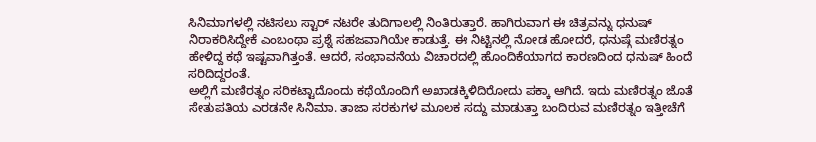ಸಿನಿಮಾಗಳಲ್ಲಿ ನಟಿಸಲು ಸ್ಟಾರ್ ನಟರೇ ತುದಿಗಾಲಲ್ಲಿ ನಿಂತಿರುತ್ತಾರೆ. ಹಾಗಿರುವಾಗ ಈ ಚಿತ್ರವನ್ನು ಧನುಷ್ ನಿರಾಕರಿಸಿದ್ದೇಕೆ ಎಂಬಂಥಾ ಪ್ರಶ್ನೆ ಸಹಜವಾಗಿಯೇ ಕಾಡುತ್ತೆ. ಈ ನಿಟ್ಟಿನಲ್ಲಿ ನೋಡ ಹೋದರೆ, ಧನುಷ್ಗೆ ಮಣಿರತ್ನಂ ಹೇಳಿದ್ದ ಕಥೆ ಇಷ್ಟವಾಗಿತ್ತಂತೆ. ಆದರೆ, ಸಂಭಾವನೆಯ ವಿಚಾರದಲ್ಲಿ ಹೊಂದಿಕೆಯಾಗದ ಕಾರಣದಿಂದ ಧನುಷ್ ಹಿಂದೆ ಸರಿದಿದ್ದರಂತೆ.
ಅಲ್ಲಿಗೆ ಮಣಿರತ್ನಂ ಸರಿಕಟ್ಟಾದೊಂದು ಕಥೆಯೊಂದಿಗೆ ಅಖಾಡಕ್ಕಿಳಿದಿರೋದು ಪಕ್ಕಾ ಆಗಿದೆ. ಇದು ಮಣಿರತ್ನಂ ಜೊತೆ ಸೇತುಪತಿಯ ಎರಡನೇ ಸಿನಿಮಾ. ತಾಜಾ ಸರಕುಗಳ ಮೂಲಕ ಸದ್ದು ಮಾಡುತ್ತಾ ಬಂದಿರುವ ಮಣಿರತ್ನಂ ಇತ್ತೀಚೆಗೆ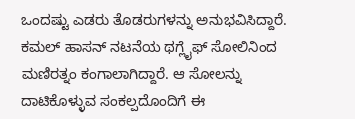ಒಂದಷ್ಟು ಎಡರು ತೊಡರುಗಳನ್ನು ಅನುಭವಿಸಿದ್ದಾರೆ. ಕಮಲ್ ಹಾಸನ್ ನಟನೆಯ ಥಗ್ಲೈಫ್ ಸೋಲಿನಿಂದ ಮಣಿರತ್ನಂ ಕಂಗಾಲಾಗಿದ್ದಾರೆ. ಆ ಸೋಲನ್ನು ದಾಟಿಕೊಳ್ಳುವ ಸಂಕಲ್ಪದೊಂದಿಗೆ ಈ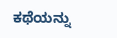ಕಥೆಯನ್ನು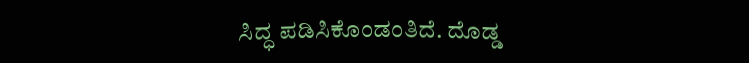ಸಿದ್ಧ ಪಡಿಸಿಕೊಂಡಂತಿದೆ. ದೊಡ್ಡ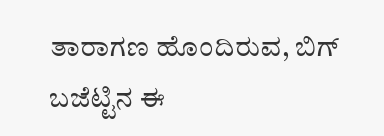ತಾರಾಗಣ ಹೊಂದಿರುವ, ಬಿಗ್ ಬಜೆಟ್ಟಿನ ಈ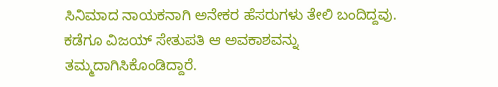ಸಿನಿಮಾದ ನಾಯಕನಾಗಿ ಅನೇಕರ ಹೆಸರುಗಳು ತೇಲಿ ಬಂದಿದ್ದವು. ಕಡೆಗೂ ವಿಜಯ್ ಸೇತುಪತಿ ಆ ಅವಕಾಶವನ್ನು ತಮ್ಮದಾಗಿಸಿಕೊಂಡಿದ್ದಾರೆ.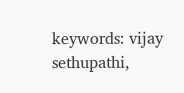keywords: vijay sethupathi,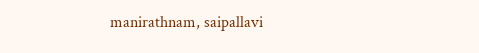manirathnam, saipallavi